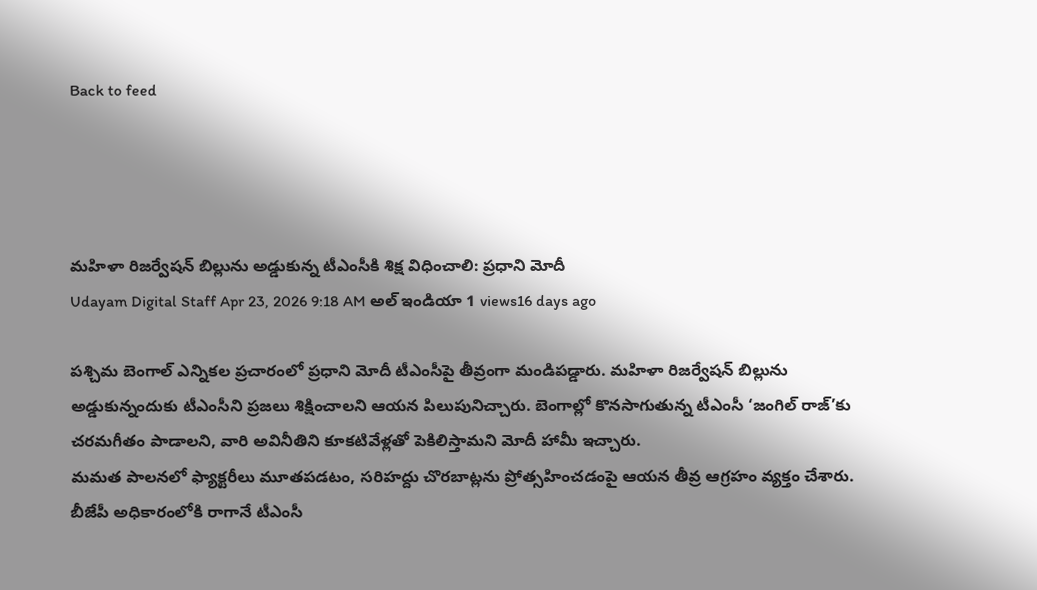Back to feed




మహిళా రిజర్వేషన్ బిల్లును అడ్డుకున్న టీఎంసీకి శిక్ష విధించాలి: ప్రధాని మోదీ
Udayam Digital Staff Apr 23, 2026 9:18 AM అల్ ఇండియా 1 views16 days ago

పశ్చిమ బెంగాల్ ఎన్నికల ప్రచారంలో ప్రధాని మోదీ టీఎంసీపై తీవ్రంగా మండిపడ్డారు. మహిళా రిజర్వేషన్ బిల్లును అడ్డుకున్నందుకు టీఎంసీని ప్రజలు శిక్షించాలని ఆయన పిలుపునిచ్చారు. బెంగాల్లో కొనసాగుతున్న టీఎంసీ ‘జంగిల్ రాజ్’కు చరమగీతం పాడాలని, వారి అవినీతిని కూకటివేళ్లతో పెకిలిస్తామని మోదీ హామీ ఇచ్చారు.
మమత పాలనలో ఫ్యాక్టరీలు మూతపడటం, సరిహద్దు చొరబాట్లను ప్రోత్సహించడంపై ఆయన తీవ్ర ఆగ్రహం వ్యక్తం చేశారు. బీజేపీ అధికారంలోకి రాగానే టీఎంసీ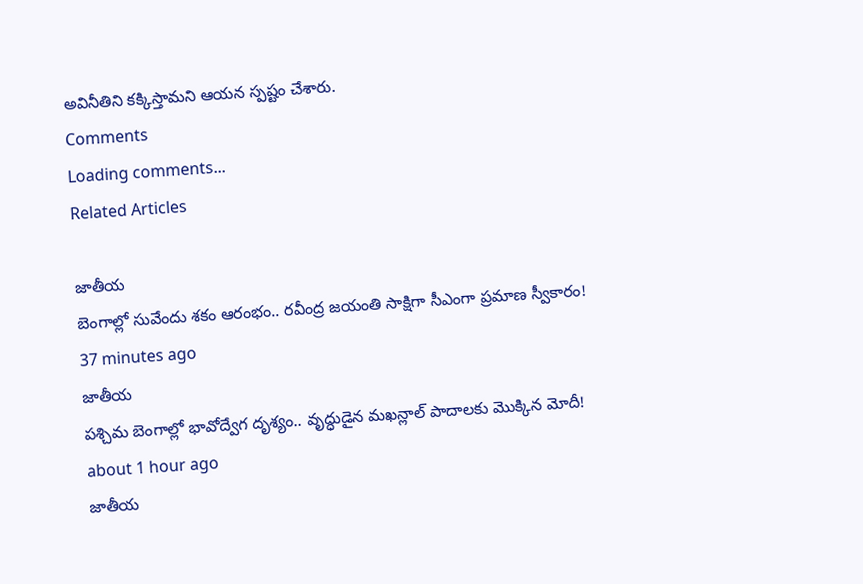అవినీతిని కక్కిస్తామని ఆయన స్పష్టం చేశారు.
Comments
Loading comments...
Related Articles

జాతీయ
బెంగాల్లో సువేందు శకం ఆరంభం.. రవీంద్ర జయంతి సాక్షిగా సీఎంగా ప్రమాణ స్వీకారం!
37 minutes ago
జాతీయ
పశ్చిమ బెంగాల్లో భావోద్వేగ దృశ్యం.. వృద్ధుడైన మఖన్లాల్ పాదాలకు మొక్కిన మోదీ!
about 1 hour ago
జాతీయ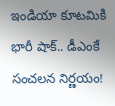ఇండియా కూటమికి భారీ షాక్.. డీఎంకే సంచలన నిర్ణయం!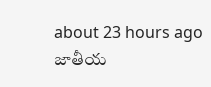about 23 hours ago
జాతీయ